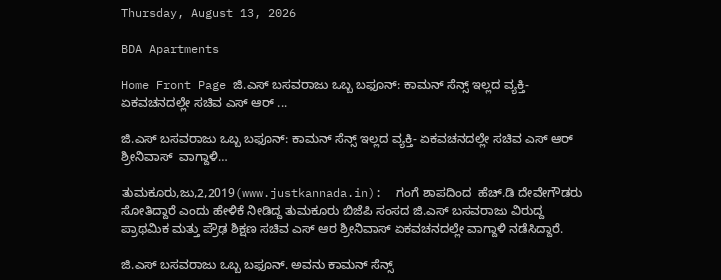Thursday, August 13, 2026

BDA Apartments

Home Front Page ಜಿ.ಎಸ್ ಬಸವರಾಜು ಒಬ್ಬ ಬಫೂನ್: ಕಾಮನ್ ಸೆನ್ಸ್ ಇಲ್ಲದ ವ್ಯಕ್ತಿ- ಏಕವಚನದಲ್ಲೇ ಸಚಿವ ಎಸ್ ಆರ್ ...

ಜಿ.ಎಸ್ ಬಸವರಾಜು ಒಬ್ಬ ಬಫೂನ್: ಕಾಮನ್ ಸೆನ್ಸ್ ಇಲ್ಲದ ವ್ಯಕ್ತಿ- ಏಕವಚನದಲ್ಲೇ ಸಚಿವ ಎಸ್ ಆರ್  ಶ್ರೀನಿವಾಸ್  ವಾಗ್ದಾಳಿ…

ತುಮಕೂರು,ಜು,2,2019(www.justkannada.in):  ಗಂಗೆ ಶಾಪದಿಂದ  ಹೆಚ್.ಡಿ ದೇವೇಗೌಡರು ಸೋತಿದ್ದಾರೆ ಎಂದು ಹೇಳಿಕೆ ನೀಡಿದ್ದ ತುಮಕೂರು ಬಿಜೆಪಿ ಸಂಸದ ಜಿ.ಎಸ್ ಬಸವರಾಜು ವಿರುದ್ದ ಪ್ರಾಥಮಿಕ ಮತ್ತು ಪ್ರೌಢ ಶಿಕ್ಷಣ ಸಚಿವ ಎಸ್ ಆರ ಶ್ರೀನಿವಾಸ್ ಏಕವಚನದಲ್ಲೇ ವಾಗ್ದಾಳಿ ನಡೆಸಿದ್ದಾರೆ.

ಜಿ.ಎಸ್ ಬಸವರಾಜು ಒಬ್ಬ ಬಫೂನ್. ಅವನು ಕಾಮನ್ ಸೆನ್ಸ್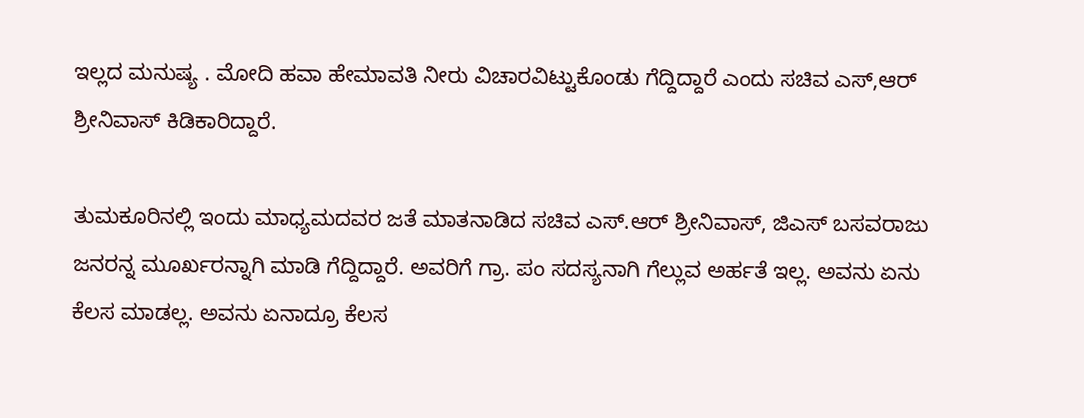ಇಲ್ಲದ ಮನುಷ್ಯ . ಮೋದಿ ಹವಾ ಹೇಮಾವತಿ ನೀರು ವಿಚಾರವಿಟ್ಟುಕೊಂಡು ಗೆದ್ದಿದ್ದಾರೆ ಎಂದು ಸಚಿವ ಎಸ್,ಆರ್ ಶ್ರೀನಿವಾಸ್ ಕಿಡಿಕಾರಿದ್ದಾರೆ.

ತುಮಕೂರಿನಲ್ಲಿ ಇಂದು ಮಾಧ್ಯಮದವರ ಜತೆ ಮಾತನಾಡಿದ ಸಚಿವ ಎಸ್.ಆರ್ ಶ್ರೀನಿವಾಸ್, ಜಿಎಸ್ ಬಸವರಾಜು ಜನರನ್ನ ಮೂರ್ಖರನ್ನಾಗಿ ಮಾಡಿ ಗೆದ್ದಿದ್ದಾರೆ. ಅವರಿಗೆ ಗ್ರಾ. ಪಂ ಸದಸ್ಯನಾಗಿ ಗೆಲ್ಲುವ ಅರ್ಹತೆ ಇಲ್ಲ. ಅವನು ಏನು ಕೆಲಸ ಮಾಡಲ್ಲ. ಅವನು ಏನಾದ್ರೂ ಕೆಲಸ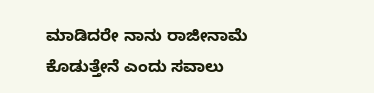ಮಾಡಿದರೇ ನಾನು ರಾಜೀನಾಮೆ ಕೊಡುತ್ತೇನೆ ಎಂದು ಸವಾಲು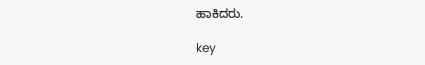ಹಾಕಿದರು.

key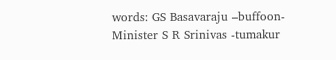words: GS Basavaraju –buffoon-  Minister S R Srinivas -tumakur